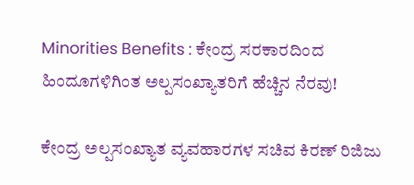Minorities Benefits : ಕೇಂದ್ರ ಸರಕಾರದಿಂದ ಹಿಂದೂಗಳಿಗಿಂತ ಅಲ್ಪಸಂಖ್ಯಾತರಿಗೆ ಹೆಚ್ಚಿನ ನೆರವು!

ಕೇಂದ್ರ ಅಲ್ಪಸಂಖ್ಯಾತ ವ್ಯವಹಾರಗಳ ಸಚಿವ ಕಿರಣ್ ರಿಜಿಜು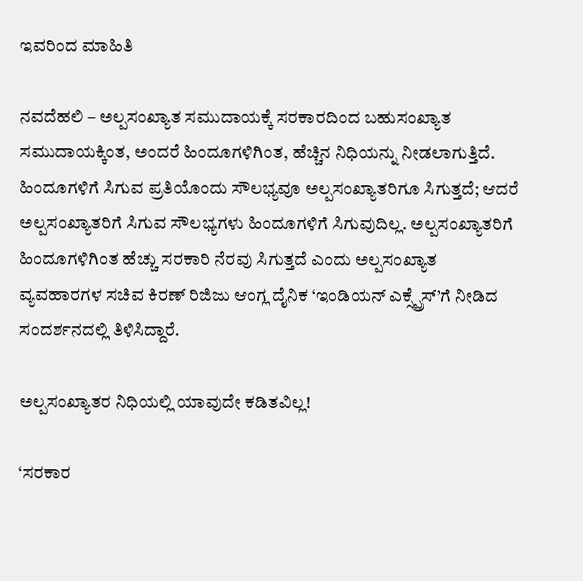ಇವರಿಂದ ಮಾಹಿತಿ

ನವದೆಹಲಿ – ಅಲ್ಪಸಂಖ್ಯಾತ ಸಮುದಾಯಕ್ಕೆ ಸರಕಾರದಿಂದ ಬಹುಸಂಖ್ಯಾತ ಸಮುದಾಯಕ್ಕಿಂತ, ಅಂದರೆ ಹಿಂದೂಗಳಿಗಿಂತ, ಹೆಚ್ಚಿನ ನಿಧಿಯನ್ನು ನೀಡಲಾಗುತ್ತಿದೆ. ಹಿಂದೂಗಳಿಗೆ ಸಿಗುವ ಪ್ರತಿಯೊಂದು ಸೌಲಭ್ಯವೂ ಅಲ್ಪಸಂಖ್ಯಾತರಿಗೂ ಸಿಗುತ್ತದೆ; ಆದರೆ ಅಲ್ಪಸಂಖ್ಯಾತರಿಗೆ ಸಿಗುವ ಸೌಲಭ್ಯಗಳು ಹಿಂದೂಗಳಿಗೆ ಸಿಗುವುದಿಲ್ಲ. ಅಲ್ಪಸಂಖ್ಯಾತರಿಗೆ ಹಿಂದೂಗಳಿಗಿಂತ ಹೆಚ್ಚು ಸರಕಾರಿ ನೆರವು ಸಿಗುತ್ತದೆ ಎಂದು ಅಲ್ಪಸಂಖ್ಯಾತ ವ್ಯವಹಾರಗಳ ಸಚಿವ ಕಿರಣ್ ರಿಜಿಜು ಆಂಗ್ಲ ದೈನಿಕ ‘ಇಂಡಿಯನ್ ಎಕ್ಸ್ಪ್ರೆಸ್’ಗೆ ನೀಡಿದ ಸಂದರ್ಶನದಲ್ಲಿ ತಿಳಿಸಿದ್ದಾರೆ.

ಅಲ್ಪಸಂಖ್ಯಾತರ ನಿಧಿಯಲ್ಲಿ ಯಾವುದೇ ಕಡಿತವಿಲ್ಲ!

‘ಸರಕಾರ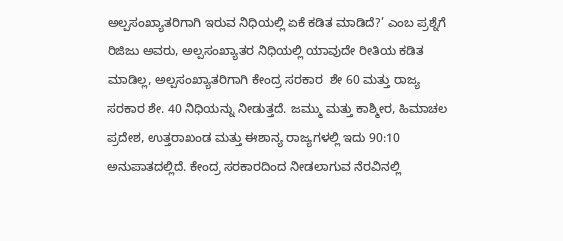ಅಲ್ಪಸಂಖ್ಯಾತರಿಗಾಗಿ ಇರುವ ನಿಧಿಯಲ್ಲಿ ಏಕೆ ಕಡಿತ ಮಾಡಿದೆ?’ ಎಂಬ ಪ್ರಶ್ನೆಗೆ ರಿಜಿಜು ಅವರು, ಅಲ್ಪಸಂಖ್ಯಾತರ ನಿಧಿಯಲ್ಲಿ ಯಾವುದೇ ರೀತಿಯ ಕಡಿತ ಮಾಡಿಲ್ಲ, ಅಲ್ಪಸಂಖ್ಯಾತರಿಗಾಗಿ ಕೇಂದ್ರ ಸರಕಾರ  ಶೇ 60 ಮತ್ತು ರಾಜ್ಯ ಸರಕಾರ ಶೇ. 40 ನಿಧಿಯನ್ನು ನೀಡುತ್ತದೆ. ಜಮ್ಮು ಮತ್ತು ಕಾಶ್ಮೀರ, ಹಿಮಾಚಲ ಪ್ರದೇಶ, ಉತ್ತರಾಖಂಡ ಮತ್ತು ಈಶಾನ್ಯ ರಾಜ್ಯಗಳಲ್ಲಿ ಇದು 90:10 ಅನುಪಾತದಲ್ಲಿದೆ. ಕೇಂದ್ರ ಸರಕಾರದಿಂದ ನೀಡಲಾಗುವ ನೆರವಿನಲ್ಲಿ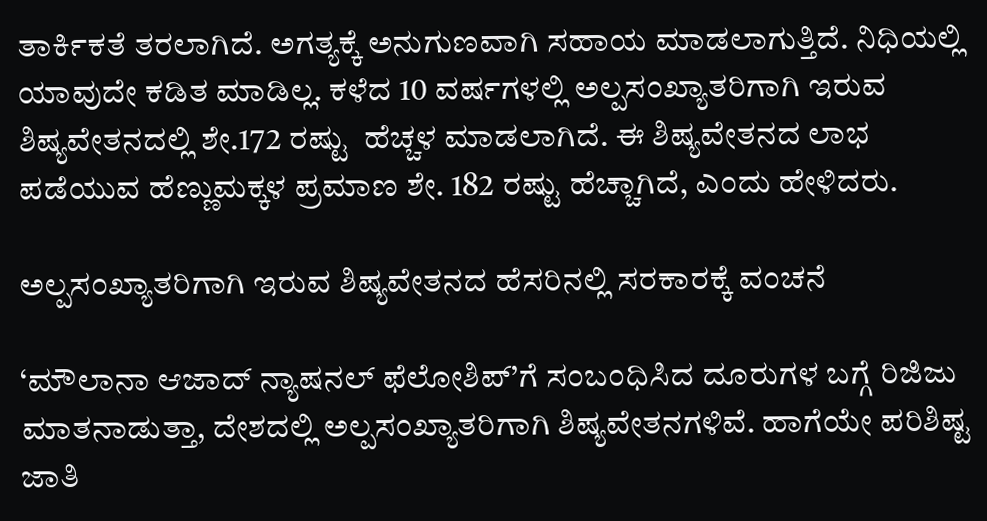ತಾರ್ಕಿಕತೆ ತರಲಾಗಿದೆ. ಅಗತ್ಯಕ್ಕೆ ಅನುಗುಣವಾಗಿ ಸಹಾಯ ಮಾಡಲಾಗುತ್ತಿದೆ. ನಿಧಿಯಲ್ಲಿ ಯಾವುದೇ ಕಡಿತ ಮಾಡಿಲ್ಲ. ಕಳೆದ 10 ವರ್ಷಗಳಲ್ಲಿ ಅಲ್ಪಸಂಖ್ಯಾತರಿಗಾಗಿ ಇರುವ ಶಿಷ್ಯವೇತನದಲ್ಲಿ ಶೇ.172 ರಷ್ಟು  ಹೆಚ್ಚಳ ಮಾಡಲಾಗಿದೆ. ಈ ಶಿಷ್ಯವೇತನದ ಲಾಭ ಪಡೆಯುವ ಹೆಣ್ಣುಮಕ್ಕಳ ಪ್ರಮಾಣ ಶೇ. 182 ರಷ್ಟು ಹೆಚ್ಚಾಗಿದೆ, ಎಂದು ಹೇಳಿದರು.

ಅಲ್ಪಸಂಖ್ಯಾತರಿಗಾಗಿ ಇರುವ ಶಿಷ್ಯವೇತನದ ಹೆಸರಿನಲ್ಲಿ ಸರಕಾರಕ್ಕೆ ವಂಚನೆ

‘ಮೌಲಾನಾ ಆಜಾದ್ ನ್ಯಾಷನಲ್ ಫೆಲೋಶಿಪ್’ಗೆ ಸಂಬಂಧಿಸಿದ ದೂರುಗಳ ಬಗ್ಗೆ ರಿಜಿಜು ಮಾತನಾಡುತ್ತಾ, ದೇಶದಲ್ಲಿ ಅಲ್ಪಸಂಖ್ಯಾತರಿಗಾಗಿ ಶಿಷ್ಯವೇತನಗಳಿವೆ. ಹಾಗೆಯೇ ಪರಿಶಿಷ್ಟ ಜಾತಿ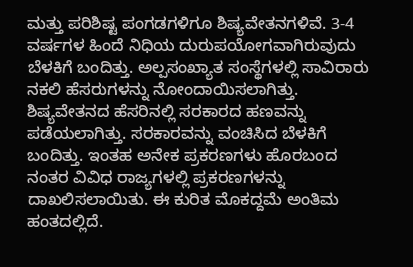ಮತ್ತು ಪರಿಶಿಷ್ಟ ಪಂಗಡಗಳಿಗೂ ಶಿಷ್ಯವೇತನಗಳಿವೆ. 3-4 ವರ್ಷಗಳ ಹಿಂದೆ ನಿಧಿಯ ದುರುಪಯೋಗವಾಗಿರುವುದು ಬೆಳಕಿಗೆ ಬಂದಿತ್ತು. ಅಲ್ಪಸಂಖ್ಯಾತ ಸಂಸ್ಥೆಗಳಲ್ಲಿ ಸಾವಿರಾರು ನಕಲಿ ಹೆಸರುಗಳನ್ನು ನೋಂದಾಯಿಸಲಾಗಿತ್ತು. ಶಿಷ್ಯವೇತನದ ಹೆಸರಿನಲ್ಲಿ ಸರಕಾರದ ಹಣವನ್ನು ಪಡೆಯಲಾಗಿತ್ತು. ಸರಕಾರವನ್ನು ವಂಚಿಸಿದ ಬೆಳಕಿಗೆ ಬಂದಿತ್ತು. ಇಂತಹ ಅನೇಕ ಪ್ರಕರಣಗಳು ಹೊರಬಂದ ನಂತರ ವಿವಿಧ ರಾಜ್ಯಗಳಲ್ಲಿ ಪ್ರಕರಣಗಳನ್ನು ದಾಖಲಿಸಲಾಯಿತು. ಈ ಕುರಿತ ಮೊಕದ್ದಮೆ ಅಂತಿಮ ಹಂತದಲ್ಲಿದೆ.